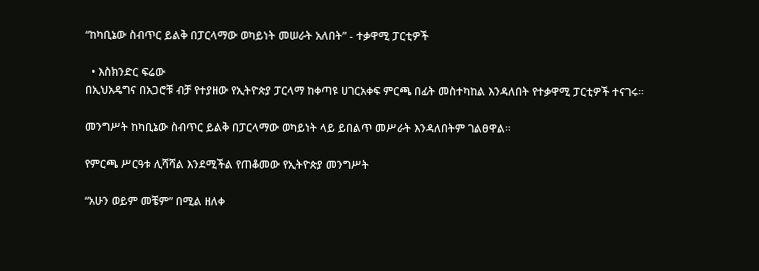“ከካቢኔው ስብጥር ይልቅ በፓርላማው ወካይነት መሠራት አለበት” - ተቃዋሚ ፓርቲዎች

  • እስክንድር ፍሬው
በኢህአዴግና በአጋሮቹ ብቻ የተያዘው የኢትዮጵያ ፓርላማ ከቀጣዩ ሀገርአቀፍ ምርጫ በፊት መስተካከል እንዳለበት የተቃዋሚ ፓርቲዎች ተናገሩ።

መንግሥት ከካቢኔው ስብጥር ይልቅ በፓርላማው ወካይነት ላይ ይበልጥ መሥራት እንዳለበትም ገልፀዋል።

የምርጫ ሥርዓቱ ሊሻሻል እንደሚችል የጠቆመው የኢትዮጵያ መንግሥት

“አሁን ወይም መቼም” በሚል ዘለቀ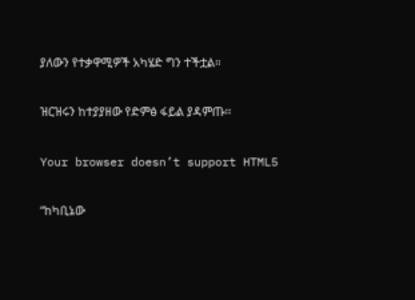ያለውን የተቃዋሚዎች አካሄድ ግን ተችቷል።

ዝርዝሩን ከተያያዘው የድምፅ ፋይል ያዳምጡ፡፡

Your browser doesn’t support HTML5

“ከካቢኔው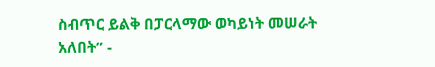ስብጥር ይልቅ በፓርላማው ወካይነት መሠራት አለበት” -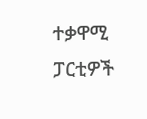ተቃዋሚ ፓርቲዎች